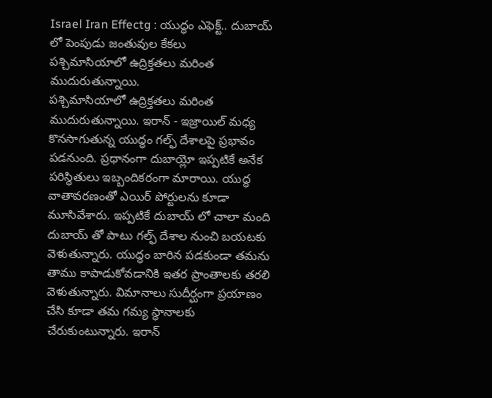Israel Iran Effectg : యుద్ధం ఎఫెక్ట్.. దుబాయ్ లో పెంపుడు జంతువుల కేకలు
పశ్చిమాసియాలో ఉద్రిక్తతలు మరింత ముదురుతున్నాయి.
పశ్చిమాసియాలో ఉద్రిక్తతలు మరింత ముదురుతున్నాయి. ఇరాన్ - ఇజ్రాయిల్ మధ్య కొనసాగుతున్న యుద్ధం గల్ఫ్ దేశాలపై ప్రభావం పడనుంది. ప్రధానంగా దుబాయ్లో ఇప్పటికే అనేక పరిస్థితులు ఇబ్బందికరంగా మారాయి. యుద్ధ వాతావరణంతో ఎయిర్ పోర్టులను కూడా మూసివేశారు. ఇప్పటికే దుబాయ్ లో చాలా మంది దుబాయ్ తో పాటు గల్ఫ్ దేశాల నుంచి బయటకు వెళుతున్నారు. యుద్ధం బారిన పడకుండా తమను తాము కాపాడుకోవడానికి ఇతర ప్రాంతాలకు తరలి వెళుతున్నారు. విమానాలు సుదీర్ఘంగా ప్రయాణం చేసి కూడా తమ గమ్య స్థానాలకు చేరుకుంటున్నారు. ఇరాన్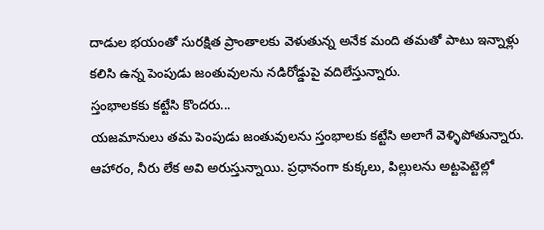దాడుల భయంతో సురక్షిత ప్రాంతాలకు వెళుతున్న అనేక మంది తమతో పాటు ఇన్నాళ్లు కలిసి ఉన్న పెంపుడు జంతువులను నడిరోడ్డుపై వదిలేస్తున్నారు.
స్తంభాలకకు కట్టేసి కొందరు...
యజమానులు తమ పెంపుడు జంతువులను స్తంభాలకు కట్టేసి అలాగే వెళ్ళిపోతున్నారు. ఆహారం, నీరు లేక అవి అరుస్తున్నాయి. ప్రధానంగా కుక్కలు, పిల్లులను అట్టపెట్టెల్లో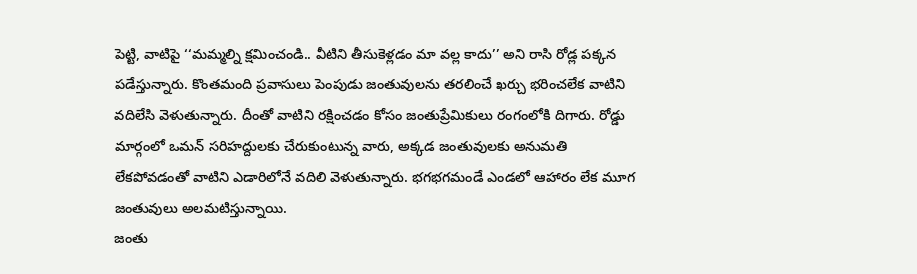పెట్టి, వాటిపై ‘‘మమ్మల్ని క్షమించండి.. వీటిని తీసుకెళ్లడం మా వల్ల కాదు’’ అని రాసి రోడ్ల పక్కన పడేస్తున్నారు. కొంతమంది ప్రవాసులు పెంపుడు జంతువులను తరలించే ఖర్చు భరించలేక వాటిని వదిలేసి వెళుతున్నారు. దీంతో వాటిని రక్షించడం కోసం జంతుప్రేమికులు రంగంలోకి దిగారు. రోడ్డు మార్గంలో ఒమన్ సరిహద్దులకు చేరుకుంటున్న వారు, అక్కడ జంతువులకు అనుమతి లేకపోవడంతో వాటిని ఎడారిలోనే వదిలి వెళుతున్నారు. భగభగమండే ఎండలో ఆహారం లేక మూగ జంతువులు అలమటిస్తున్నాయి.
జంతు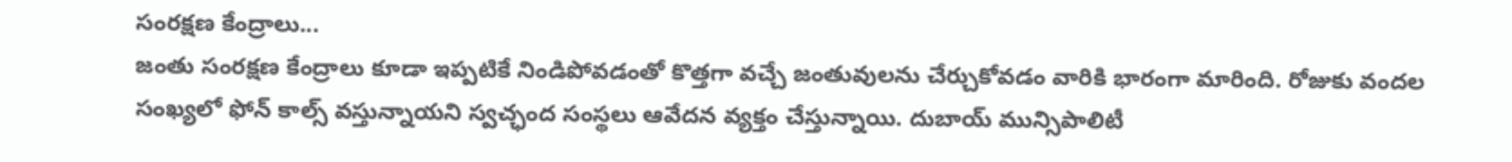సంరక్షణ కేంద్రాలు...
జంతు సంరక్షణ కేంద్రాలు కూడా ఇప్పటికే నిండిపోవడంతో కొత్తగా వచ్చే జంతువులను చేర్చుకోవడం వారికి భారంగా మారింది. రోజుకు వందల సంఖ్యలో ఫోన్ కాల్స్ వస్తున్నాయని స్వచ్ఛంద సంస్థలు ఆవేదన వ్యక్తం చేస్తున్నాయి. దుబాయ్ మున్సిపాలిటీ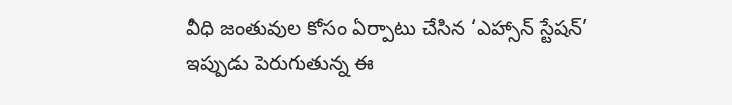వీధి జంతువుల కోసం ఏర్పాటు చేసిన ‘ఎహ్సాన్ స్టేషన్’ ఇప్పుడు పెరుగుతున్న ఈ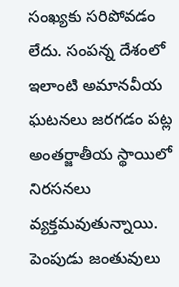సంఖ్యకు సరిపోవడం లేదు. సంపన్న దేశంలో ఇలాంటి అమానవీయ ఘటనలు జరగడం పట్ల అంతర్జాతీయ స్థాయిలో నిరసనలు వ్యక్తమవుతున్నాయి. పెంపుడు జంతువులు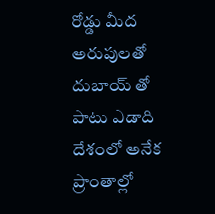రోడ్డు మీద అరుపులతో దుబాయ్ తో పాటు ఎడాది దేశంలో అనేక ప్రాంతాల్లో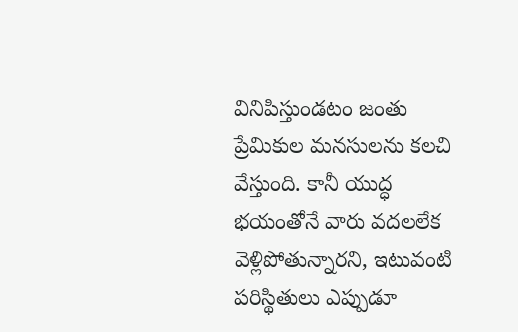వినిపిస్తుండటం జంతు ప్రేమికుల మనసులను కలచి వేస్తుంది. కానీ యుద్ధ భయంతోనే వారు వదలలేక వెళ్లిపోతున్నారని, ఇటువంటి పరిస్థితులు ఎప్పుడూ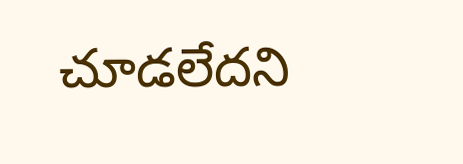చూడలేదని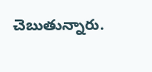చెబుతున్నారు.